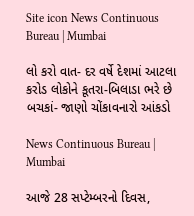Site icon News Continuous Bureau | Mumbai

લો કરો વાત- દર વર્ષે દેશમાં આટલા કરોડ લોકોને કૂતરા-બિલાડા ભરે છે બચકાં- જાણો ચોંકાવનારો આંકડો

News Continuous Bureau | Mumbai

આજે 28 સપ્ટેમ્બરનો દિવસ,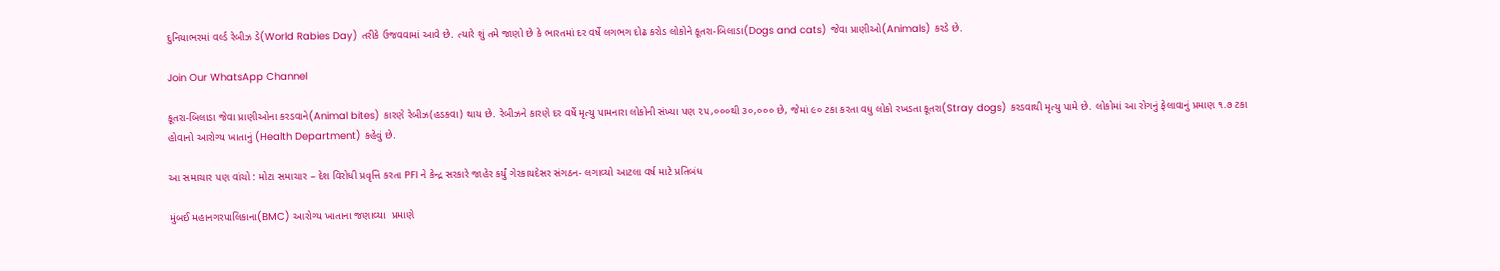દુનિયાભરમાં વર્લ્ડ રેબીઝ ડે(World Rabies Day) તરીકે ઉજવવામાં આવે છે. ત્યારે શું તમે જાણો છે કે ભારતમાં દર વર્ષે લગભગ દોઢ કરોડ લોકોને કૂતરા-બિલાડા(Dogs and cats) જેવા પ્રાણીઓ(Animals) કરડે છે.

Join Our WhatsApp Channel

કૂતરા-બિલાડા જેવા પ્રાણીઓના કરડવાને(Animal bites) કારણે રેબીઝ(હડકવા) થાય છે. રેબીઝને કારણે દર વર્ષે મૃત્યુ પામનારા લોકોની સંખ્યા પણ ૨૫,૦૦૦થી ૩૦,૦૦૦ છે, જેમાં ૯૦ ટકા કરતા વધુ લોકો રખડતા કૂતરા(Stray dogs) કરડવાથી મૃત્યુ પામે છે. લોકોમાં આ રોગનું ફેલાવાનું પ્રમાણ ૧.૭ ટકા હોવાનો આરોગ્ય ખાતાનું (Health Department) કહેવું છે.

આ સમાચાર પણ વાંચો : મોટા સમાચાર – દેશ વિરોધી પ્રવૃત્તિ કરતા PFI ને કેન્દ્ર સરકારે જાહેર કર્યું ગેરકાયદેસર સંગઠન- લગાવ્યો આટલા વર્ષ માટે પ્રતિબંધ

મુંબઈ મહાનગરપાલિકાના(BMC) આરોગ્ય ખાતાના જણાવ્યા  પ્રમાણે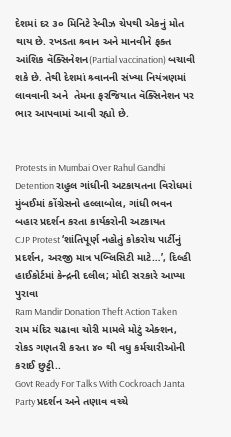દેશમાં દર ૩૦ મિનિટે રેબીઝ ચેપથી એકનું મોત થાય છે. રખડતા શ્ર્વાન અને માનવીને ફક્ત આંશિક વૅક્સિનેશન(Partial vaccination) બચાવી શકે છે. તેથી દેશમાં શ્ર્વાનની સંખ્યા નિયંત્રણમાં લાવવાની અને  તેમના ફરજિયાત વૅક્સિનેશન પર ભાર આપવામાં આવી રહ્યો છે.


Protests in Mumbai Over Rahul Gandhi Detention રાહુલ ગાંધીની અટકાયતના વિરોધમાં મુંબઈમાં કોંગ્રેસનો હલ્લાબોલ, ગાંધી ભવન બહાર પ્રદર્શન કરતા કાર્યકરોની અટકાયત
CJP Protest ‘શાંતિપૂર્ણ નહોતું કોકરોચ પાર્ટીનું પ્રદર્શન, અરજી માત્ર પબ્લિસિટી માટે…’, દિલ્હી હાઈકોર્ટમાં કેન્દ્રની દલીલ; મોદી સરકારે આપ્યા પુરાવા
Ram Mandir Donation Theft Action Taken રામ મંદિર ચઢાવા ચોરી મામલે મોટું એક્શન, રોકડ ગણતરી કરતા ૪૦ થી વધુ કર્મચારીઓની કરાઈ છુટ્ટી..
Govt Ready For Talks With Cockroach Janta Party પ્રદર્શન અને તણાવ વચ્ચે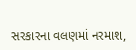સરકારના વલણમાં નરમાશ,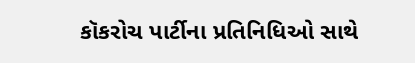કૉકરોચ પાર્ટીના પ્રતિનિધિઓ સાથે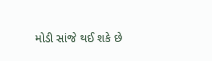મોડી સાંજે થઈ શકે છે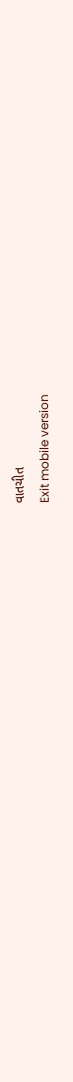વાતચીત
Exit mobile version